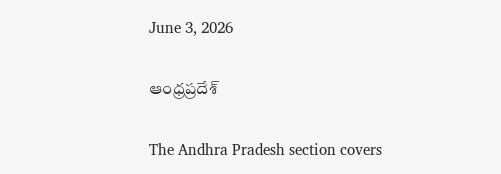June 3, 2026

ఆంధ్రప్రదేశ్

The Andhra Pradesh section covers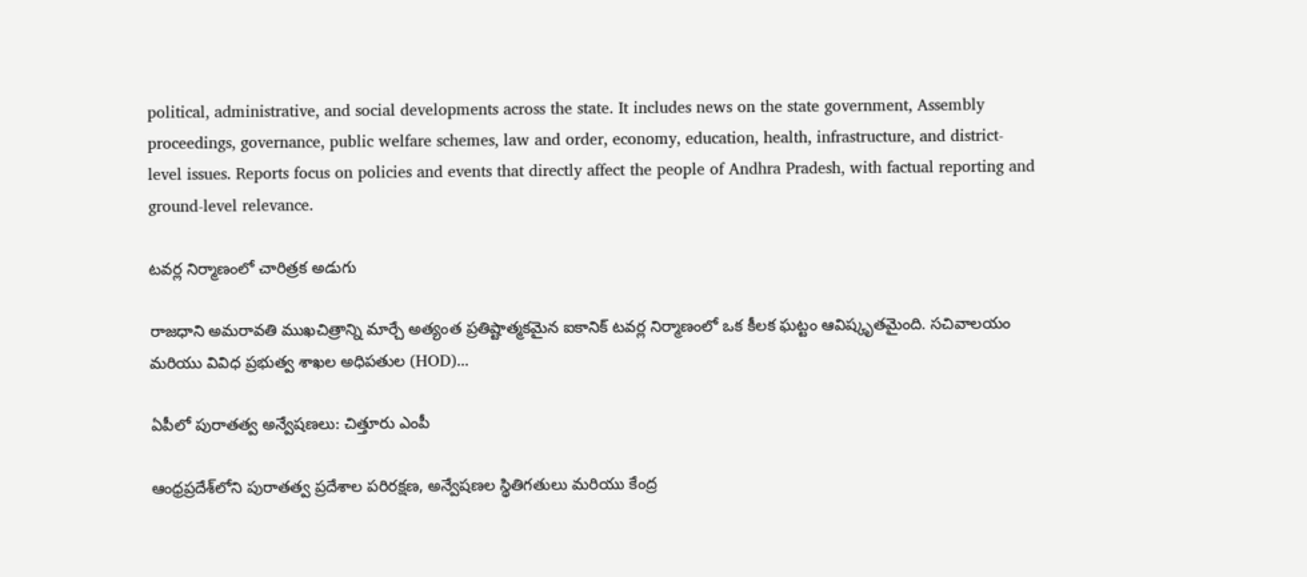political, administrative, and social developments across the state. It includes news on the state government, Assembly proceedings, governance, public welfare schemes, law and order, economy, education, health, infrastructure, and district-level issues. Reports focus on policies and events that directly affect the people of Andhra Pradesh, with factual reporting and ground-level relevance.

టవర్ల నిర్మాణంలో చారిత్రక అడుగు

రాజధాని అమరావతి ముఖచిత్రాన్ని మార్చే అత్యంత ప్రతిష్టాత్మకమైన ఐకానిక్ టవర్ల నిర్మాణంలో ఒక కీలక ఘట్టం ఆవిష్కృతమైంది. సచివాలయం మరియు వివిధ ప్రభుత్వ శాఖల అధిపతుల (HOD)...

ఏపీలో పురాతత్వ అన్వేషణలు: చిత్తూరు ఎంపీ

ఆంధ్రప్రదేశ్‌లోని పురాతత్వ ప్రదేశాల పరిరక్షణ, అన్వేషణల స్థితిగతులు మరియు కేంద్ర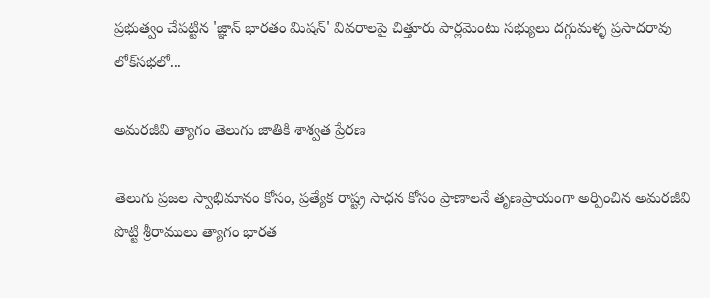ప్రభుత్వం చేపట్టిన 'జ్ఞాన్ భారతం మిషన్' వివరాలపై చిత్తూరు పార్లమెంటు సభ్యులు దగ్గుమళ్ళ ప్రసాదరావు లోక్‌సభలో...

అమరజీవి త్యాగం తెలుగు జాతికి శాశ్వత ప్రేరణ

తెలుగు ప్రజల స్వాభిమానం కోసం, ప్రత్యేక రాష్ట్ర సాధన కోసం ప్రాణాలనే తృణప్రాయంగా అర్పించిన అమరజీవి పొట్టి శ్రీరాములు త్యాగం భారత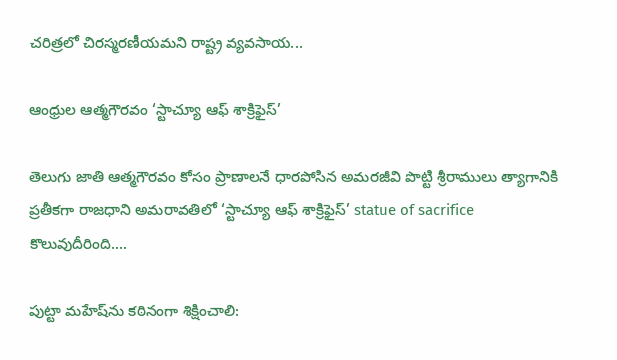చరిత్రలో చిరస్మరణీయమని రాష్ట్ర వ్యవసాయ...

ఆంధ్రుల ఆత్మగౌరవం ‘స్టాచ్యూ ఆఫ్ శాక్రిఫైస్’

తెలుగు జాతి ఆత్మగౌరవం కోసం ప్రాణాలనే ధారపోసిన అమరజీవి పొట్టి శ్రీరాములు త్యాగానికి ప్రతీకగా రాజధాని అమరావతిలో ‘స్టాచ్యూ ఆఫ్ శాక్రిఫైస్’ statue of sacrifice కొలువుదీరింది....

పుట్టా మహేష్‌ను కఠినంగా శిక్షించాలి: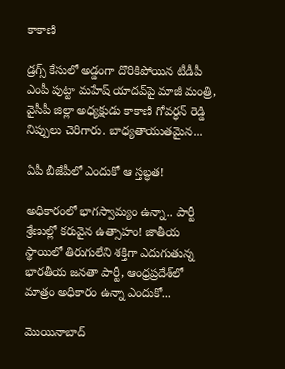కాకాణి

డ్రగ్స్ కేసులో అడ్డంగా దొరికిపోయిన టీడీపీ ఎంపీ పుట్టా మహేష్ యాదవ్‌పై మాజీ మంత్రి, వైసీపీ జిల్లా అధ్యక్షుడు కాకాణి గోవర్ధన్ రెడ్డి నిప్పులు చెరిగారు. బాధ్యతాయుతమైన...

ఏపీ బీజేపీలో ఎందుకో ఆ స్తబ్ధత!

అధికారంలో భాగస్వామ్యం ఉన్నా.. పార్టీ శ్రేణుల్లో కరువైన ఉత్సాహం! జాతీయ స్థాయిలో తిరుగులేని శక్తిగా ఎదుగుతున్న భారతీయ జనతా పార్టీ, ఆంధ్రప్రదేశ్‌లో మాత్రం అధికారం ఉన్నా ఎందుకో...

మొయినాబాద్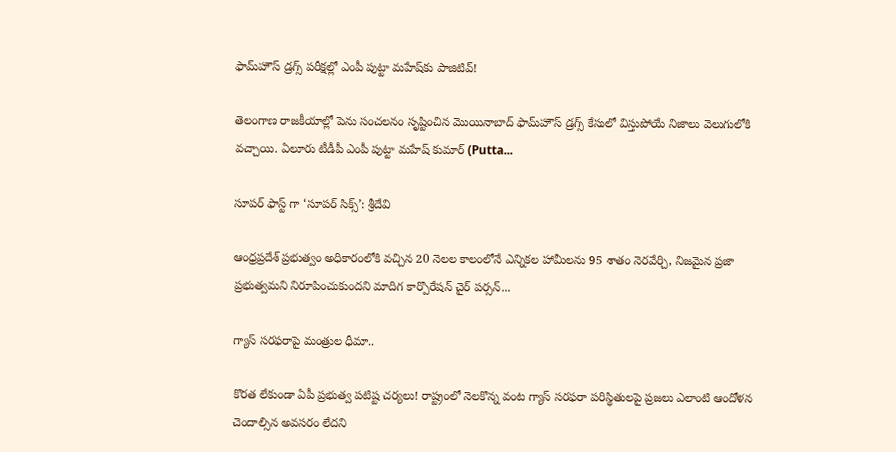ఫామ్‌హౌస్ డ్రగ్స్ పరీక్షల్లో ఎంపీ పుట్టా మహేష్‌కు పాజిటివ్!

తెలంగాణ రాజకీయాల్లో పెను సంచలనం సృష్టించిన మొయినాబాద్ ఫామ్‌హౌస్ డ్రగ్స్ కేసులో విస్తుపోయే నిజాలు వెలుగులోకి వచ్చాయి. ఏలూరు టీడీపీ ఎంపీ పుట్టా మహేష్ కుమార్ (Putta...

సూపర్ ఫాస్ట్ గా ‘సూపర్ సిక్స్’: శ్రీదేవి

ఆంధ్రప్రదేశ్ ప్రభుత్వం అధికారంలోకి వచ్చిన 20 నెలల కాలంలోనే ఎన్నికల హామీలను 95 శాతం నెరవేర్చి, నిజమైన ప్రజా ప్రభుత్వమని నిరూపించుకుందని మాదిగ కార్పొరేషన్ చైర్ పర్సన్...

గ్యాస్ సరఫరాపై మంత్రుల ధీమా..

కొరత లేకుండా ఏపీ ప్రభుత్వ పటిష్ట చర్యలు! రాష్ట్రంలో నెలకొన్న వంట గ్యాస్ సరఫరా పరిస్థితులపై ప్రజలు ఎలాంటి ఆందోళన చెందాల్సిన అవసరం లేదని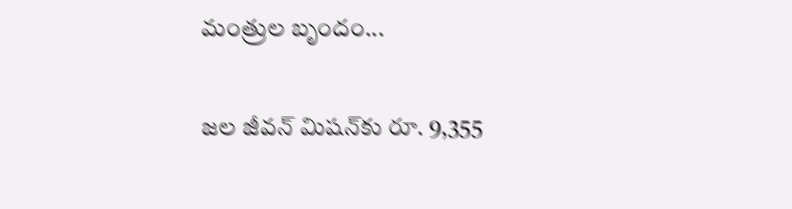మంత్రుల బృందం...

జల జీవన్ మిషన్‌కు రూ. 9,355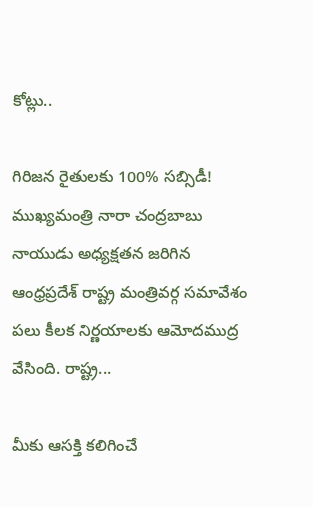కోట్లు..

గిరిజన రైతులకు 100% సబ్సిడీ! ముఖ్యమంత్రి నారా చంద్రబాబు నాయుడు అధ్యక్షతన జరిగిన ఆంధ్రప్రదేశ్ రాష్ట్ర మంత్రివర్గ సమావేశం పలు కీలక నిర్ణయాలకు ఆమోదముద్ర వేసింది. రాష్ట్ర...

మీకు ఆసక్తి కలిగించే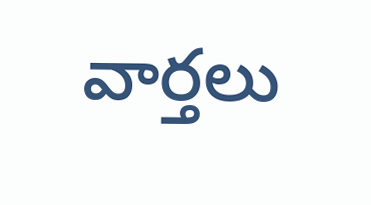వార్తలు